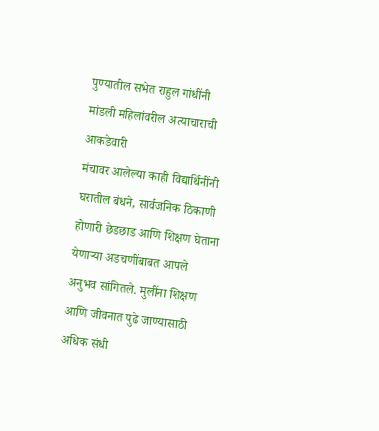पुण्यातील सभेत राहुल गांधींनी मांडली महिलांवरील अत्याचाराची आकडेवारी
मंचावर आलेल्या काही विद्यार्थिनींनी घरातील बंधने, सार्वजनिक ठिकाणी होणारी छेडछाड आणि शिक्षण घेताना येणाऱ्या अडचणींबाबत आपले अनुभव सांगितले. मुलींना शिक्षण आणि जीवनात पुढे जाण्यासाठी अधिक संधी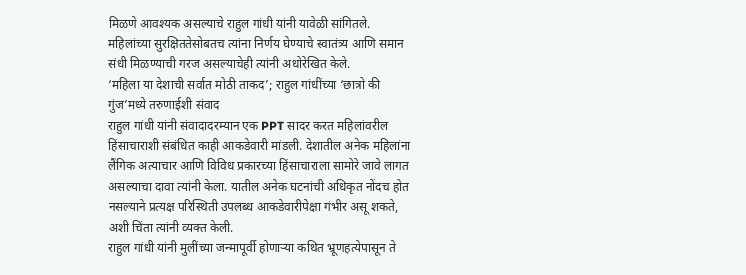मिळणे आवश्यक असल्याचे राहुल गांधी यांनी यावेळी सांगितले.
महिलांच्या सुरक्षिततेसोबतच त्यांना निर्णय घेण्याचे स्वातंत्र्य आणि समान संधी मिळण्याची गरज असल्याचेही त्यांनी अधोरेखित केले.
‘महिला या देशाची सर्वात मोठी ताकद’; राहुल गांधींच्या ‘छात्रो की गुंज’मध्ये तरुणाईशी संवाद
राहुल गांधी यांनी संवादादरम्यान एक PPT सादर करत महिलांवरील हिंसाचाराशी संबंधित काही आकडेवारी मांडली. देशातील अनेक महिलांना लैंगिक अत्याचार आणि विविध प्रकारच्या हिंसाचाराला सामोरे जावे लागत असल्याचा दावा त्यांनी केला. यातील अनेक घटनांची अधिकृत नोंदच होत नसल्याने प्रत्यक्ष परिस्थिती उपलब्ध आकडेवारीपेक्षा गंभीर असू शकते, अशी चिंता त्यांनी व्यक्त केली.
राहुल गांधी यांनी मुलींच्या जन्मापूर्वी होणाऱ्या कथित भ्रूणहत्येपासून ते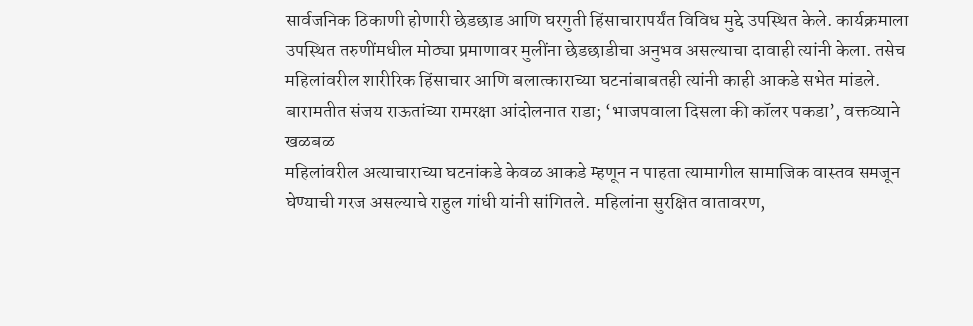सार्वजनिक ठिकाणी होणारी छेडछाड आणि घरगुती हिंसाचारापर्यंत विविध मुद्दे उपस्थित केले. कार्यक्रमाला उपस्थित तरुणींमधील मोठ्या प्रमाणावर मुलींना छेडछाडीचा अनुभव असल्याचा दावाही त्यांनी केला. तसेच महिलांवरील शारीरिक हिंसाचार आणि बलात्काराच्या घटनांबाबतही त्यांनी काही आकडे सभेत मांडले.
बारामतीत संजय राऊतांच्या रामरक्षा आंदोलनात राडा; ‘भाजपवाला दिसला की कॉलर पकडा’, वक्तव्याने खळबळ
महिलांवरील अत्याचाराच्या घटनांकडे केवळ आकडे म्हणून न पाहता त्यामागील सामाजिक वास्तव समजून घेण्याची गरज असल्याचे राहुल गांधी यांनी सांगितले. महिलांना सुरक्षित वातावरण,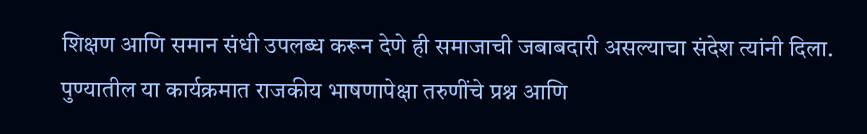शिक्षण आणि समान संधी उपलब्ध करून देणे ही समाजाची जबाबदारी असल्याचा संदेश त्यांनी दिला.
पुण्यातील या कार्यक्रमात राजकीय भाषणापेक्षा तरुणींचे प्रश्न आणि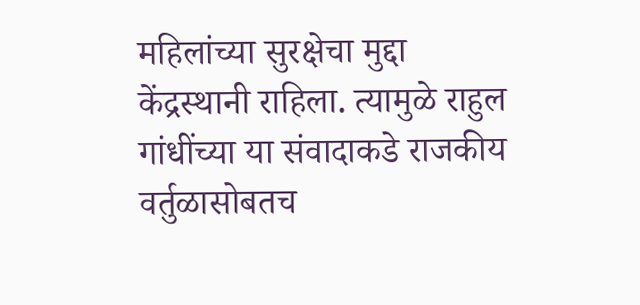महिलांच्या सुरक्षेचा मुद्दा केंद्रस्थानी राहिला. त्यामुळे राहुल गांधींच्या या संवादाकडे राजकीय वर्तुळासोबतच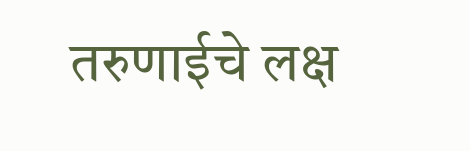तरुणाईचे लक्ष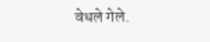वेधले गेले.